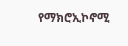የማክሮኢኮኖሚ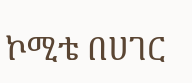ኮሚቴ በሀገር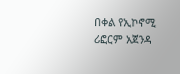በቀል የኢኮኖሚ ሪፎርም አጀንዳ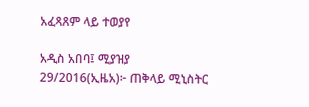አፈጻጸም ላይ ተወያየ

አዲስ አበባ፤ ሚያዝያ 29/2016(ኢዜአ)፦ ጠቅላይ ሚኒስትር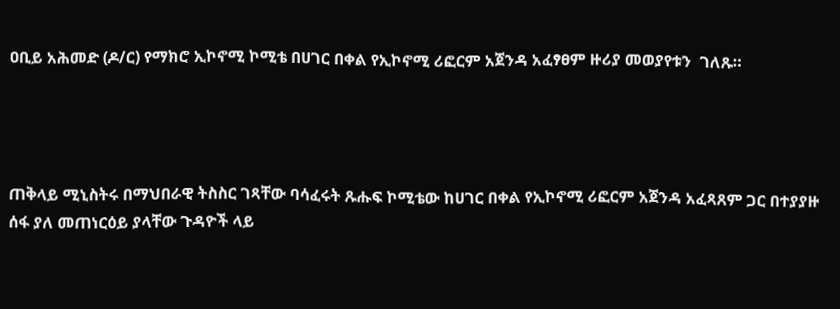ዐቢይ አሕመድ (ዶ/ር) የማክሮ ኢኮኖሚ ኮሚቴ በሀገር በቀል የኢኮኖሚ ሪፎርም አጀንዳ አፈፃፀም ዙሪያ መወያየቱን  ገለጹ።




ጠቅላይ ሚኒስትሩ በማህበራዊ ትስስር ገጻቸው ባሳፈሩት ጹሑፍ ኮሚቴው ከሀገር በቀል የኢኮኖሚ ሪፎርም አጀንዳ አፈጻጸም ጋር በተያያዙ ሰፋ ያለ መጠነርዕይ ያላቸው ጉዳዮች ላይ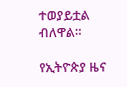ተወያይቷል ብለዋል።

የኢትዮጵያ ዜና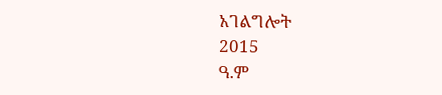አገልግሎት
2015
ዓ.ም